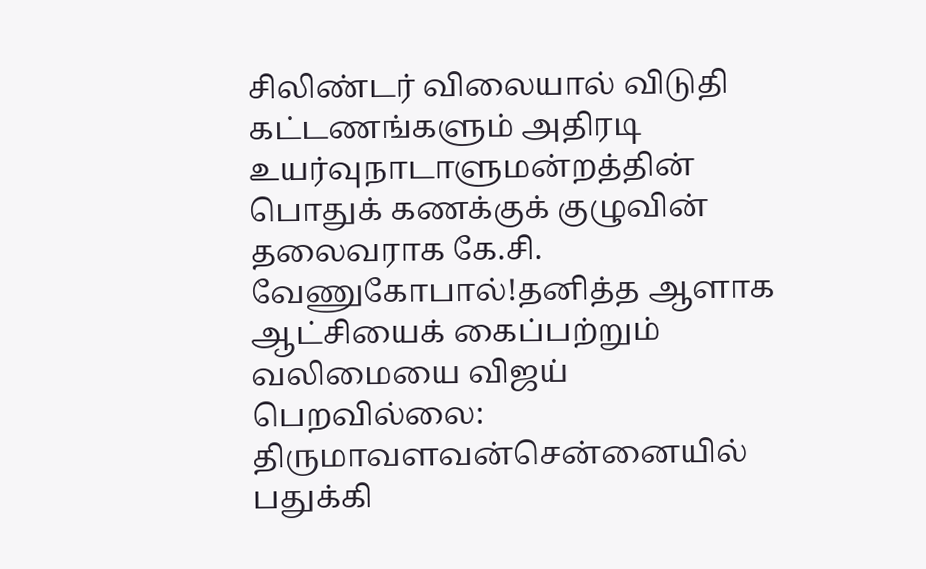சிலிண்டர் விலையால் விடுதி கட்டணங்களும் அதிரடி உயர்வுநாடாளுமன்றத்தின் பொதுக் கணக்குக் குழுவின் தலைவராக கே.சி. வேணுகோபால்!தனித்த ஆளாக ஆட்சியைக் கைப்பற்றும் வலிமையை விஜய் பெறவில்லை: திருமாவளவன்சென்னையில் பதுக்கி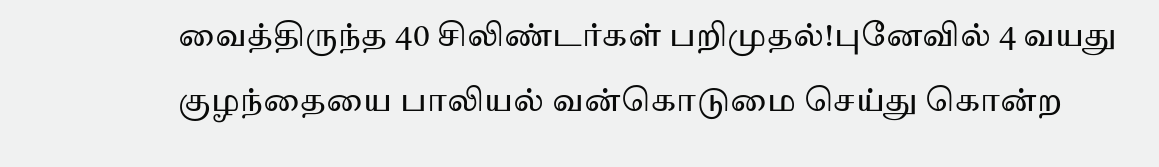வைத்திருந்த 40 சிலிண்டர்கள் பறிமுதல்!புனேவில் 4 வயது குழந்தையை பாலியல் வன்கொடுமை செய்து கொன்ற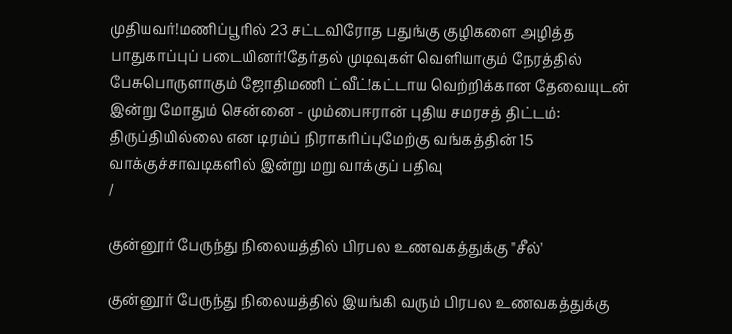முதியவர்!மணிப்பூரில் 23 சட்டவிரோத பதுங்கு குழிகளை அழித்த பாதுகாப்புப் படையினர்!தேர்தல் முடிவுகள் வெளியாகும் நேரத்தில் பேசுபொருளாகும் ஜோதிமணி ட்வீட்!கட்டாய வெற்றிக்கான தேவையுடன் இன்று மோதும் சென்னை - மும்பைஈரான் புதிய சமரசத் திட்டம்: திருப்தியில்லை என டிரம்ப் நிராகரிப்புமேற்கு வங்கத்தின் 15 வாக்குச்சாவடிகளில் இன்று மறு வாக்குப் பதிவு
/

குன்னூர் பேருந்து நிலையத்தில் பிரபல உணவகத்துக்கு "சீல்'

குன்னூர் பேருந்து நிலையத்தில் இயங்கி வரும் பிரபல உணவகத்துக்கு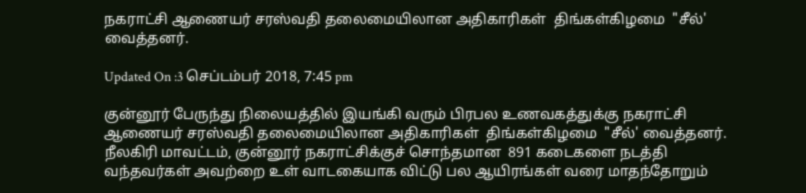நகராட்சி ஆணையர் சரஸ்வதி தலைமையிலான அதிகாரிகள்  திங்கள்கிழமை  "சீல்' வைத்தனர்.

Updated On :3 செப்டம்பர் 2018, 7:45 pm

குன்னூர் பேருந்து நிலையத்தில் இயங்கி வரும் பிரபல உணவகத்துக்கு நகராட்சி ஆணையர் சரஸ்வதி தலைமையிலான அதிகாரிகள்  திங்கள்கிழமை  "சீல்' வைத்தனர்.
நீலகிரி மாவட்டம், குன்னூர் நகராட்சிக்குச் சொந்தமான  891 கடைகளை நடத்தி வந்தவர்கள் அவற்றை உள் வாடகையாக விட்டு பல ஆயிரங்கள் வரை மாதந்தோறும்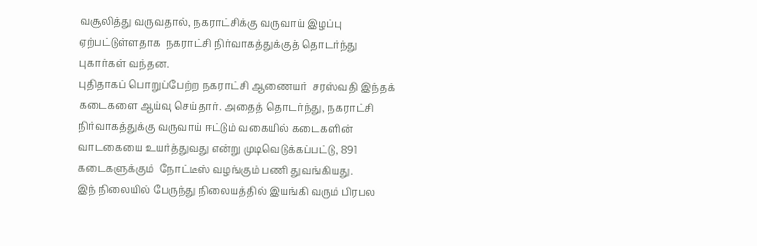வசூலித்து வருவதால், நகராட்சிக்கு வருவாய் இழப்பு  ஏற்பட்டுள்ளதாக  நகராட்சி நிர்வாகத்துக்குத் தொடர்ந்து புகார்கள் வந்தன.
புதிதாகப் பொறுப்பேற்ற நகராட்சி ஆணையர்  சரஸ்வதி இந்தக் கடைகளை ஆய்வு செய்தார். அதைத் தொடர்ந்து, நகராட்சி நிர்வாகத்துக்கு வருவாய் ஈட்டும் வகையில் கடைகளின் வாடகையை உயர்த்துவது என்று முடிவெடுக்கப்பட்டு, 891 கடைகளுக்கும்  நோட்டீஸ் வழங்கும் பணி துவங்கியது.
இந் நிலையில் பேருந்து நிலையத்தில் இயங்கி வரும் பிரபல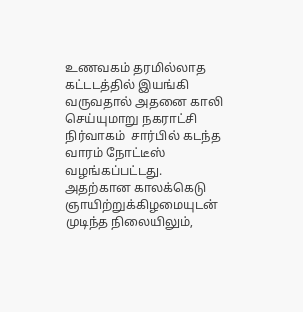உணவகம் தரமில்லாத கட்டடத்தில் இயங்கி வருவதால் அதனை காலி செய்யுமாறு நகராட்சி நிர்வாகம்  சார்பில் கடந்த வாரம் நோட்டீஸ்  வழங்கப்பட்டது.
அதற்கான காலக்கெடு  ஞாயிற்றுக்கிழமையுடன் முடிந்த நிலையிலும்,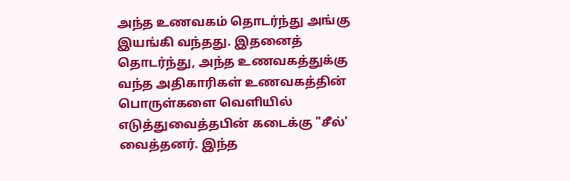அந்த உணவகம் தொடர்ந்து அங்கு இயங்கி வந்தது. இதனைத் தொடர்ந்து, அந்த உணவகத்துக்கு வந்த அதிகாரிகள் உணவகத்தின் பொருள்களை வெளியில் எடுத்துவைத்தபின் கடைக்கு "சீல்' வைத்தனர். இந்த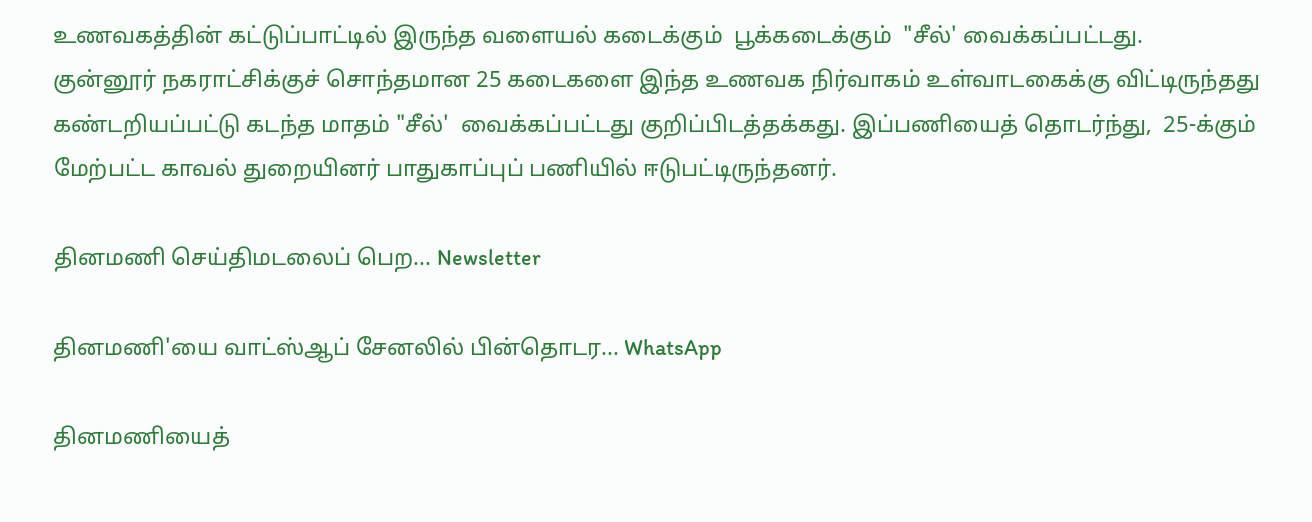உணவகத்தின் கட்டுப்பாட்டில் இருந்த வளையல் கடைக்கும்  பூக்கடைக்கும்  "சீல்' வைக்கப்பட்டது.
குன்னூர் நகராட்சிக்குச் சொந்தமான 25 கடைகளை இந்த உணவக நிர்வாகம் உள்வாடகைக்கு விட்டிருந்தது கண்டறியப்பட்டு கடந்த மாதம் "சீல்'  வைக்கப்பட்டது குறிப்பிடத்தக்கது. இப்பணியைத் தொடர்ந்து,  25-க்கும் மேற்பட்ட காவல் துறையினர் பாதுகாப்புப் பணியில் ஈடுபட்டிருந்தனர்.

தினமணி செய்திமடலைப் பெற... Newsletter

தினமணி'யை வாட்ஸ்ஆப் சேனலில் பின்தொடர... WhatsApp

தினமணியைத்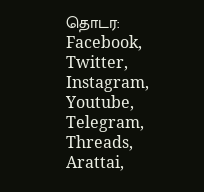தொடர: Facebook, Twitter, Instagram, Youtube, Telegram, Threads, Arattai,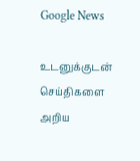Google News

உடனுக்குடன் செய்திகளை அறிய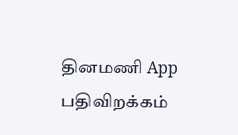தினமணி App பதிவிறக்கம்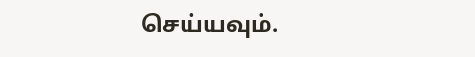செய்யவும்.